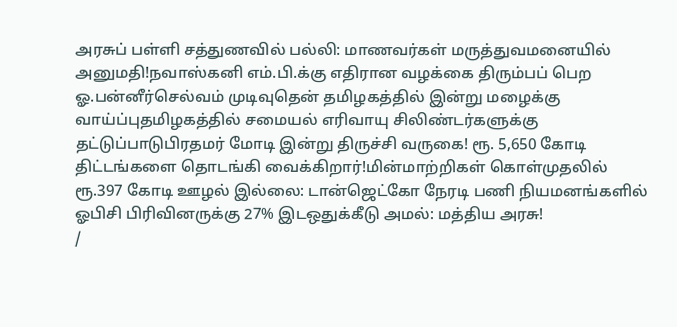அரசுப் பள்ளி சத்துணவில் பல்லி: மாணவர்கள் மருத்துவமனையில் அனுமதி!நவாஸ்கனி எம்.பி.க்கு எதிரான வழக்கை திரும்பப் பெற ஓ.பன்னீர்செல்வம் முடிவுதென் தமிழகத்தில் இன்று மழைக்கு வாய்ப்புதமிழகத்தில் சமையல் எரிவாயு சிலிண்டர்களுக்கு தட்டுப்பாடுபிரதமர் மோடி இன்று திருச்சி வருகை! ரூ. 5,650 கோடி திட்டங்களை தொடங்கி வைக்கிறார்!மின்மாற்றிகள் கொள்முதலில் ரூ.397 கோடி ஊழல் இல்லை: டான்ஜெட்கோ நேரடி பணி நியமனங்களில் ஓபிசி பிரிவினருக்கு 27% இடஒதுக்கீடு அமல்: மத்திய அரசு!
/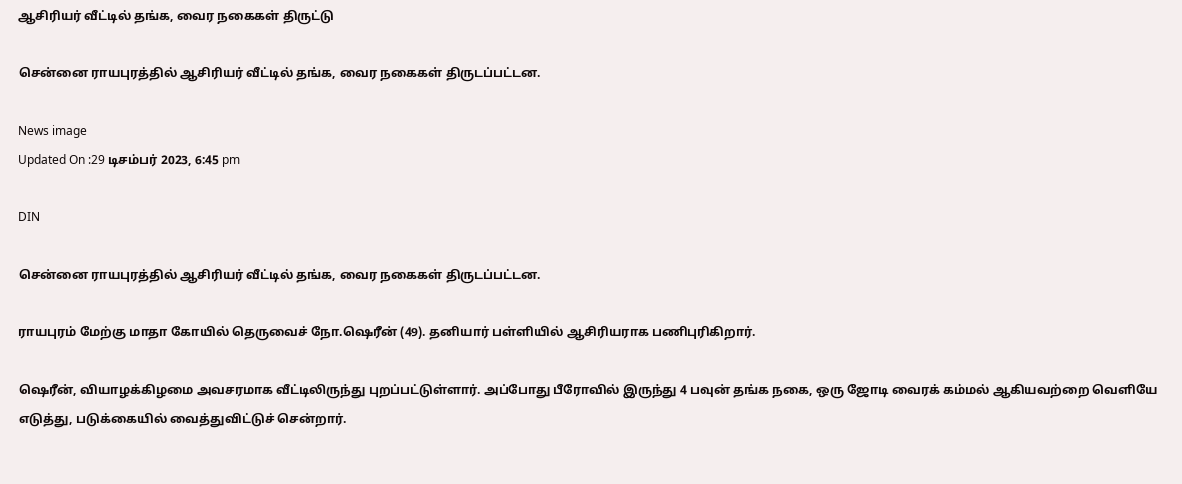ஆசிரியர் வீட்டில் தங்க, வைர நகைகள் திருட்டு

சென்னை ராயபுரத்தில் ஆசிரியர் வீட்டில் தங்க, வைர நகைகள் திருடப்பட்டன.

News image
Updated On :29 டிசம்பர் 2023, 6:45 pm

DIN

சென்னை ராயபுரத்தில் ஆசிரியர் வீட்டில் தங்க, வைர நகைகள் திருடப்பட்டன.

ராயபுரம் மேற்கு மாதா கோயில் தெருவைச் நோ.ஷெரீன் (49). தனியார் பள்ளியில் ஆசிரியராக பணிபுரிகிறார்.

ஷெரீன், வியாழக்கிழமை அவசரமாக வீட்டிலிருந்து புறப்பட்டுள்ளார். அப்போது பீரோவில் இருந்து 4 பவுன் தங்க நகை, ஒரு ஜோடி வைரக் கம்மல் ஆகியவற்றை வெளியே எடுத்து, படுக்கையில் வைத்துவிட்டுச் சென்றார்.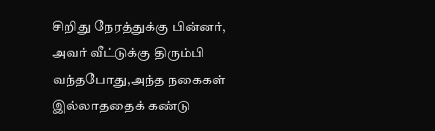சிறிது நேரத்துக்கு பின்னர், அவர் வீட்டுக்கு திரும்பி வந்தபோது,அந்த நகைகள் இல்லாததைக் கண்டு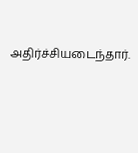அதிர்ச்சியடைந்தார்.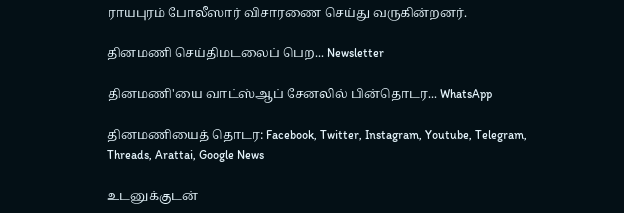ராயபுரம் போலீஸார் விசாரணை செய்து வருகின்றனர்.

தினமணி செய்திமடலைப் பெற... Newsletter

தினமணி'யை வாட்ஸ்ஆப் சேனலில் பின்தொடர... WhatsApp

தினமணியைத் தொடர: Facebook, Twitter, Instagram, Youtube, Telegram, Threads, Arattai, Google News

உடனுக்குடன்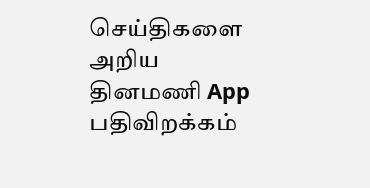செய்திகளை அறிய தினமணி App பதிவிறக்கம்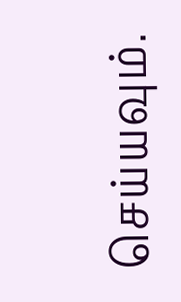செய்யவும்.